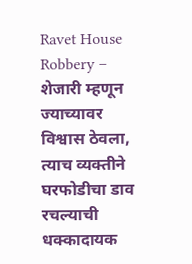Ravet House Robbery – शेजारी म्हणून ज्याच्यावर विश्वास ठेवला, त्याच व्यक्तीने घरफोडीचा डाव रचल्याची धक्कादायक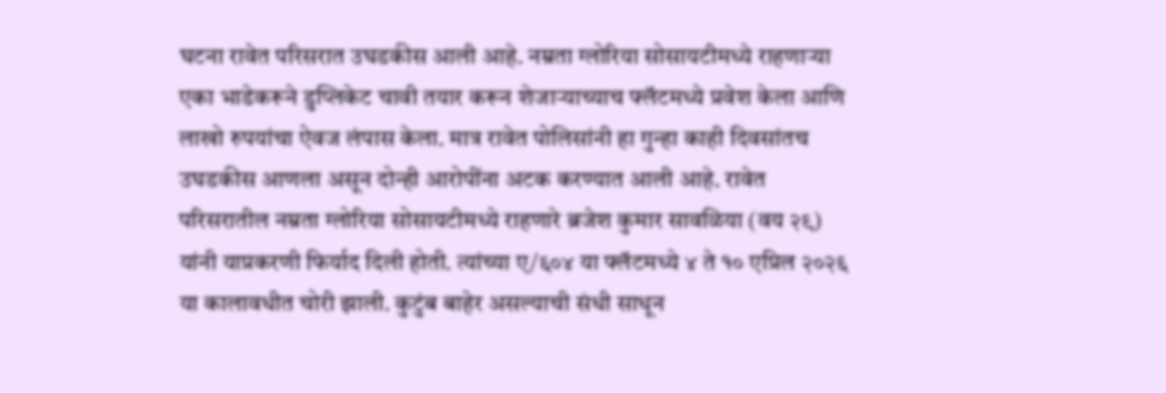घटना रावेत परिसरात उघडकीस आली आहे. नम्रता ग्लोरिया सोसायटीमध्ये राहणाऱ्या एका भाडेकरूने डुप्लिकेट चावी तयार करून शेजाऱ्याच्याच फ्लॅटमध्ये प्रवेश केला आणि लाखो रुपयांचा ऐवज लंपास केला. मात्र रावेत पोलिसांनी हा गुन्हा काही दिवसांतच उघडकीस आणला असून दोन्ही आरोपींना अटक करण्यात आली आहे. रावेत परिसरातील नम्रता ग्लोरिया सोसायटीमध्ये राहणारे ब्रजेश कुमार सावळिया (वय २९) यांनी याप्रकरणी फिर्याद दिली होती. त्यांच्या ए/६०४ या फ्लॅटमध्ये ४ ते १० एप्रिल २०२६ या कालावधीत चोरी झाली. कुटुंब बाहेर असल्याची संधी साधून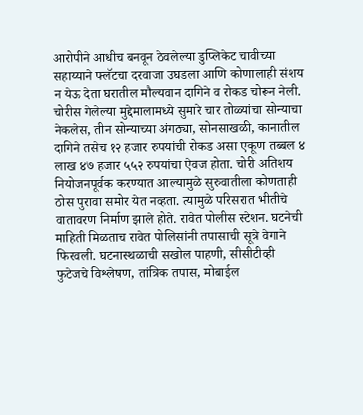आरोपीने आधीच बनवून ठेवलेल्या डुप्लिकेट चावीच्या सहाय्याने फ्लॅटचा दरवाजा उघडला आणि कोणालाही संशय न येऊ देता घरातील मौल्यवान दागिने व रोकड चोरून नेली. चोरीस गेलेल्या मुद्देमालामध्ये सुमारे चार तोळ्यांचा सोन्याचा नेकलेस, तीन सोन्याच्या अंगठ्या, सोनसाखळी, कानातील दागिने तसेच १२ हजार रुपयांची रोकड असा एकूण तब्बल ४ लाख ४७ हजार ५५२ रुपयांचा ऐवज होता. चोरी अतिशय नियोजनपूर्वक करण्यात आल्यामुळे सुरुवातीला कोणताही ठोस पुरावा समोर येत नव्हता. त्यामुळे परिसरात भीतीचे वातावरण निर्माण झाले होते. रावेत पोलीस स्टेशन. घटनेची माहिती मिळताच रावेत पोलिसांनी तपासाची सूत्रे वेगाने फिरवली. घटनास्थळाची सखोल पाहणी, सीसीटीव्ही फुटेजचे विश्लेषण, तांत्रिक तपास, मोबाईल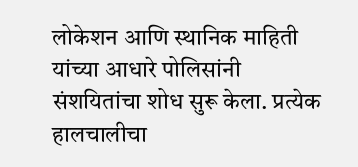लोकेशन आणि स्थानिक माहिती यांच्या आधारे पोलिसांनी संशयितांचा शोध सुरू केला. प्रत्येक हालचालीचा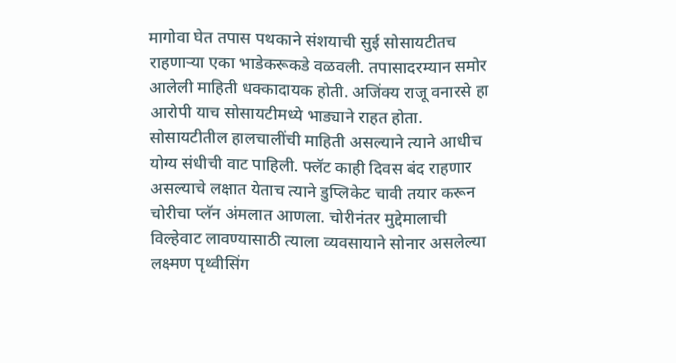मागोवा घेत तपास पथकाने संशयाची सुई सोसायटीतच राहणाऱ्या एका भाडेकरूकडे वळवली. तपासादरम्यान समोर आलेली माहिती धक्कादायक होती. अजिंक्य राजू वनारसे हा आरोपी याच सोसायटीमध्ये भाड्याने राहत होता. सोसायटीतील हालचालींची माहिती असल्याने त्याने आधीच योग्य संधीची वाट पाहिली. फ्लॅट काही दिवस बंद राहणार असल्याचे लक्षात येताच त्याने डुप्लिकेट चावी तयार करून चोरीचा प्लॅन अंमलात आणला. चोरीनंतर मुद्देमालाची विल्हेवाट लावण्यासाठी त्याला व्यवसायाने सोनार असलेल्या लक्ष्मण पृथ्वीसिंग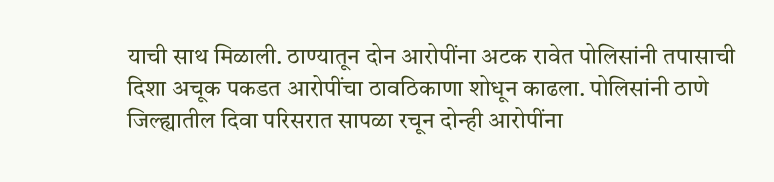याची साथ मिळाली. ठाण्यातून दोन आरोपींना अटक रावेत पोलिसांनी तपासाची दिशा अचूक पकडत आरोपींचा ठावठिकाणा शोधून काढला. पोलिसांनी ठाणे जिल्ह्यातील दिवा परिसरात सापळा रचून दोन्ही आरोपींना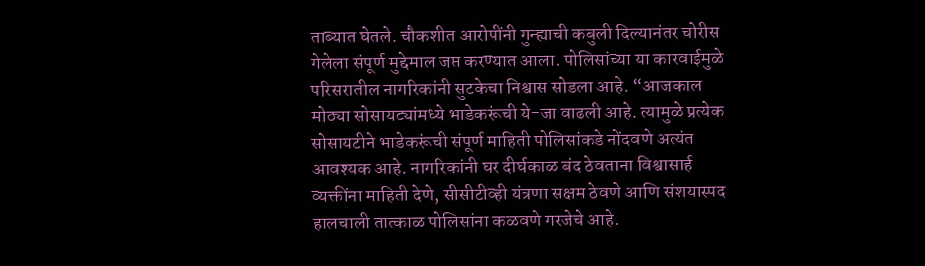ताब्यात घेतले. चौकशीत आरोपींनी गुन्ह्याची कबुली दिल्यानंतर चोरीस गेलेला संपूर्ण मुद्देमाल जप्त करण्यात आला. पोलिसांच्या या कारवाईमुळे परिसरातील नागरिकांनी सुटकेचा निश्वास सोडला आहे. “आजकाल मोठ्या सोसायट्यांमध्ये भाडेकरूंची ये-जा वाढली आहे. त्यामुळे प्रत्येक सोसायटीने भाडेकरूंची संपूर्ण माहिती पोलिसांकडे नोंदवणे अत्यंत आवश्यक आहे. नागरिकांनी घर दीर्घकाळ बंद ठेवताना विश्वासार्ह व्यक्तींना माहिती देणे, सीसीटीव्ही यंत्रणा सक्षम ठेवणे आणि संशयास्पद हालचाली तात्काळ पोलिसांना कळवणे गरजेचे आहे.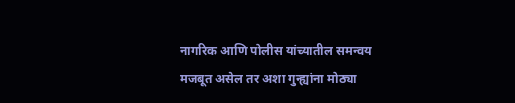नागरिक आणि पोलीस यांच्यातील समन्वय मजबूत असेल तर अशा गुन्ह्यांना मोठ्या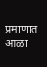प्रमाणात आळा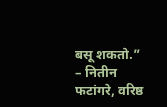बसू शकतो.” – नितीन फटांगरे, वरिष्ठ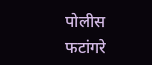पोलीस फटांगरे